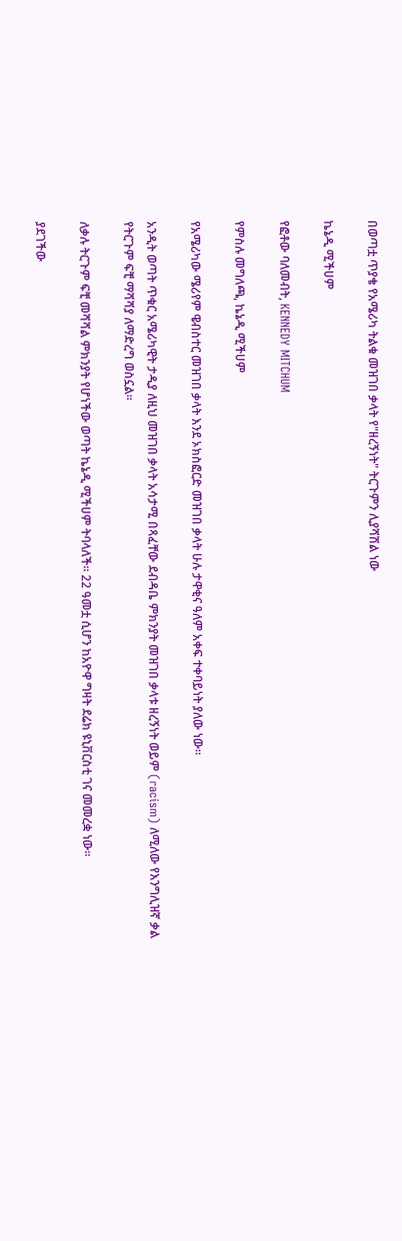በወጣቷ ጥያቄ የአሜሪካ ትልቁ መዝገበ ቃላት የ"ዘረኝነት" ትርጉምን ሊያሻሽል ነው

ኬኔዲ ሚችሀም

የፎቶው ባለመብት, KENNEDY MITCHUM

የምስሉ መግለጫ, ኬኔዲ ሚችሀም

የአሜሪካው ሜሪየም ዌብስተር መዝገበ ቃላት እንደ ኦክስፎርድ መዝገበ ቃላት ሁሉ ታዋቂና ዓለም አቀፍ ተቀባይነት ያለው ነው።

አንዲት ወጣት ጥቁር አሜሪካዊት ታዲያ ለዚህ መዝገበ ቃላት አሳታሚ በጻፈቸው ደብዳቤ ምክንያት መዝገበ ቃላቱ ዘረኝነት ወይም (racism) ለሚለው የእንግሊዝኛ ቃል የትርጉም ፍቺ ማሻሻያ ለማድረግ ወስኗል።

ለቃሉ ትርጉም ፍቺ መሻሻል ምክንያት የሆነችው ወጣት ኬኔዲ ሚችሀም ትባላለች። 22 ዓመቷ ሲሆን ከአዮዋ ግዛት ደሬክ ዩኒቨርስቲ ገና መመረቋ ነው።

ያደገችው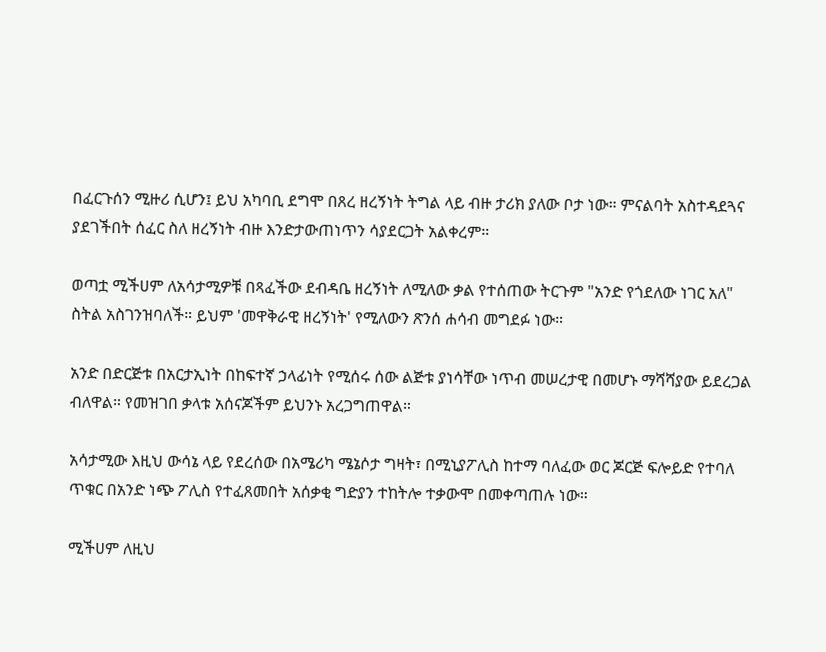በፈርጉሰን ሚዙሪ ሲሆን፤ ይህ አካባቢ ደግሞ በጸረ ዘረኝነት ትግል ላይ ብዙ ታሪክ ያለው ቦታ ነው። ምናልባት አስተዳደጓና ያደገችበት ሰፈር ስለ ዘረኝነት ብዙ እንድታውጠነጥን ሳያደርጋት አልቀረም።

ወጣቷ ሚችሀም ለአሳታሚዎቹ በጻፈችው ደብዳቤ ዘረኝነት ለሚለው ቃል የተሰጠው ትርጉም "አንድ የጎደለው ነገር አለ" ስትል አስገንዝባለች። ይህም 'መዋቅራዊ ዘረኝነት' የሚለውን ጽንሰ ሐሳብ መግደፉ ነው።

አንድ በድርጅቱ በአርታኢነት በከፍተኛ ኃላፊነት የሚሰሩ ሰው ልጅቱ ያነሳቸው ነጥብ መሠረታዊ በመሆኑ ማሻሻያው ይደረጋል ብለዋል። የመዝገበ ቃላቱ አሰናጆችም ይህንኑ አረጋግጠዋል።

አሳታሚው እዚህ ውሳኔ ላይ የደረሰው በአሜሪካ ሜኔሶታ ግዛት፣ በሚኒያፖሊስ ከተማ ባለፈው ወር ጆርጅ ፍሎይድ የተባለ ጥቁር በአንድ ነጭ ፖሊስ የተፈጸመበት አሰቃቂ ግድያን ተከትሎ ተቃውሞ በመቀጣጠሉ ነው።

ሚችሀም ለዚህ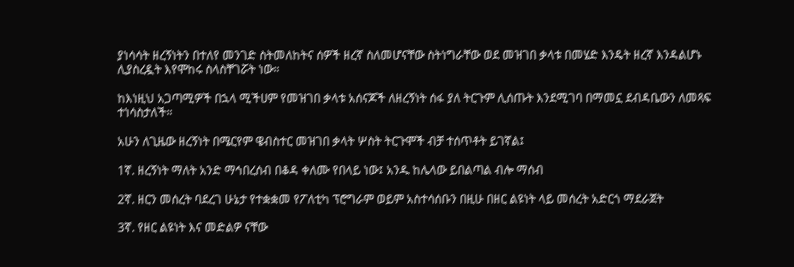ያነሳሳት ዘረኝነትን በተለየ መንገድ ስትመለከትና ሰዎች ዘረኛ ስለመሆናቸው ስትነግራቸው ወደ መዝገበ ቃላቱ በመሄድ እንዴት ዘረኛ እንዳልሆኑ ሊያስረዷት እየሞከሩ ስላስቸገሯት ነው።

ከእነዚህ አጋጣሚዎች በኋላ ሚችሀም የመዝገበ ቃላቱ አሰናጆች ለዘረኝነት ሰፋ ያለ ትርጉም ሊሰጡት እንደሚገባ በማመኗ ደብዳቤውን ለመጻፍ ተነሳስታለች።

አሁን ለጊዜው ዘረኝነት በሜርየም ዌብስተር መዝገበ ቃላት ሦስት ትርጉሞች ብቻ ተሰጥቶት ይገኛል፤

1ኛ. ዘረኝነት ማለት አንድ ማኅበረሰብ በቆዳ ቀለሙ የበላይ ነው፤ አንዱ ከሌላው ይበልጣል ብሎ ማሰብ

2ኛ. ዘርን መሰረት ባደረገ ሁኔታ የተቋቋመ የፖለቲካ ፕሮግራም ወይም አስተሳሰቡን በዚሁ በዘር ልዩነት ላይ መሰረት አድርጎ ማደራጀት

3ኛ. የዘር ልዩነት እና መድልዎ ናቸው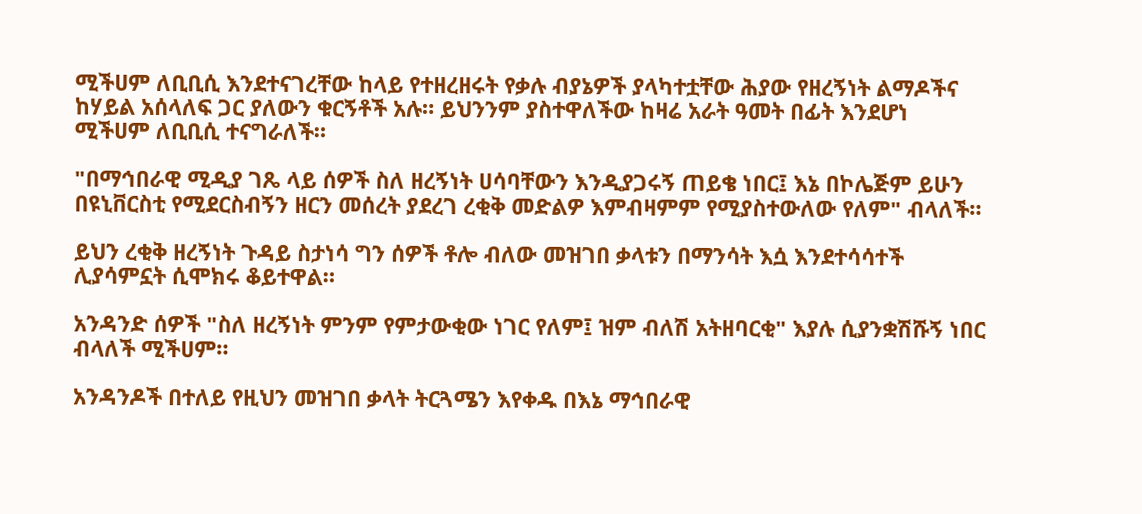ሚችሀም ለቢቢሲ እንደተናገረቸው ከላይ የተዘረዘሩት የቃሉ ብያኔዎች ያላካተቷቸው ሕያው የዘረኝነት ልማዶችና ከሃይል አሰላለፍ ጋር ያለውን ቁርኝቶች አሉ። ይህንንም ያስተዋለችው ከዛሬ አራት ዓመት በፊት እንደሆነ ሚችሀም ለቢቢሲ ተናግራለች።

"በማኅበራዊ ሚዲያ ገጼ ላይ ሰዎች ስለ ዘረኝነት ሀሳባቸውን እንዲያጋሩኝ ጠይቄ ነበር፤ እኔ በኮሌጅም ይሁን በዩኒቨርስቲ የሚደርስብኝን ዘርን መሰረት ያደረገ ረቂቅ መድልዎ እምብዛምም የሚያስተውለው የለም" ብላለች።

ይህን ረቂቅ ዘረኝነት ጉዳይ ስታነሳ ግን ሰዎች ቶሎ ብለው መዝገበ ቃላቱን በማንሳት እሷ እንደተሳሳተች ሊያሳምኗት ሲሞክሩ ቆይተዋል።

አንዳንድ ሰዎች "ስለ ዘረኝነት ምንም የምታውቂው ነገር የለም፤ ዝም ብለሽ አትዘባርቂ" እያሉ ሲያንቋሽሹኝ ነበር ብላለች ሚችሀም።

አንዳንዶች በተለይ የዚህን መዝገበ ቃላት ትርጓሜን እየቀዱ በእኔ ማኅበራዊ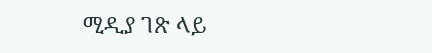ሚዲያ ገጽ ላይ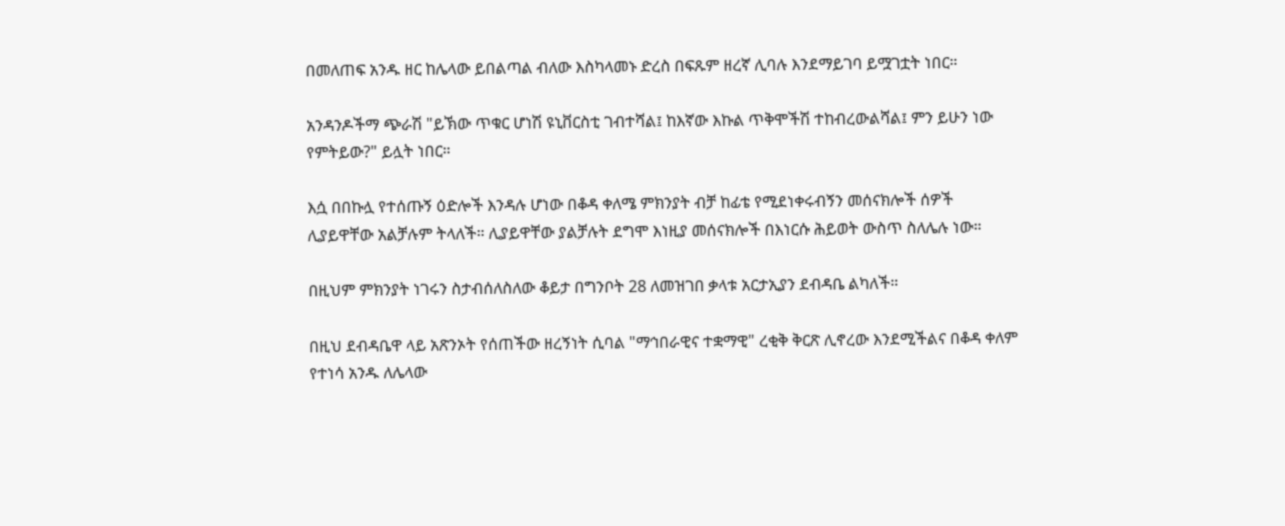በመለጠፍ አንዱ ዘር ከሌላው ይበልጣል ብለው እስካላመኑ ድረስ በፍጹም ዘረኛ ሊባሉ እንደማይገባ ይሟገቷት ነበር።

አንዳንዶችማ ጭራሽ "ይኽው ጥቁር ሆነሽ ዩኒቨርስቲ ገብተሻል፤ ከእኛው እኩል ጥቅሞችሽ ተከብረውልሻል፤ ምን ይሁን ነው የምትይው?" ይሏት ነበር።

እሷ በበኩሏ የተሰጡኝ ዕድሎች እንዳሉ ሆነው በቆዳ ቀለሜ ምክንያት ብቻ ከፊቴ የሚደነቀሩብኝን መሰናክሎች ሰዎች ሊያይዋቸው አልቻሉም ትላለች። ሊያይዋቸው ያልቻሉት ደግሞ እነዚያ መሰናክሎች በእነርሱ ሕይወት ውስጥ ስለሌሉ ነው።

በዚህም ምክንያት ነገሩን ስታብሰለስለው ቆይታ በግንቦት 28 ለመዝገበ ቃላቱ አርታኢያን ደብዳቤ ልካለች።

በዚህ ደብዳቤዋ ላይ አጽንኦት የሰጠችው ዘረኝነት ሲባል "ማኅበራዊና ተቋማዊ" ረቂቅ ቅርጽ ሊኖረው እንደሚችልና በቆዳ ቀለም የተነሳ አንዱ ለሌላው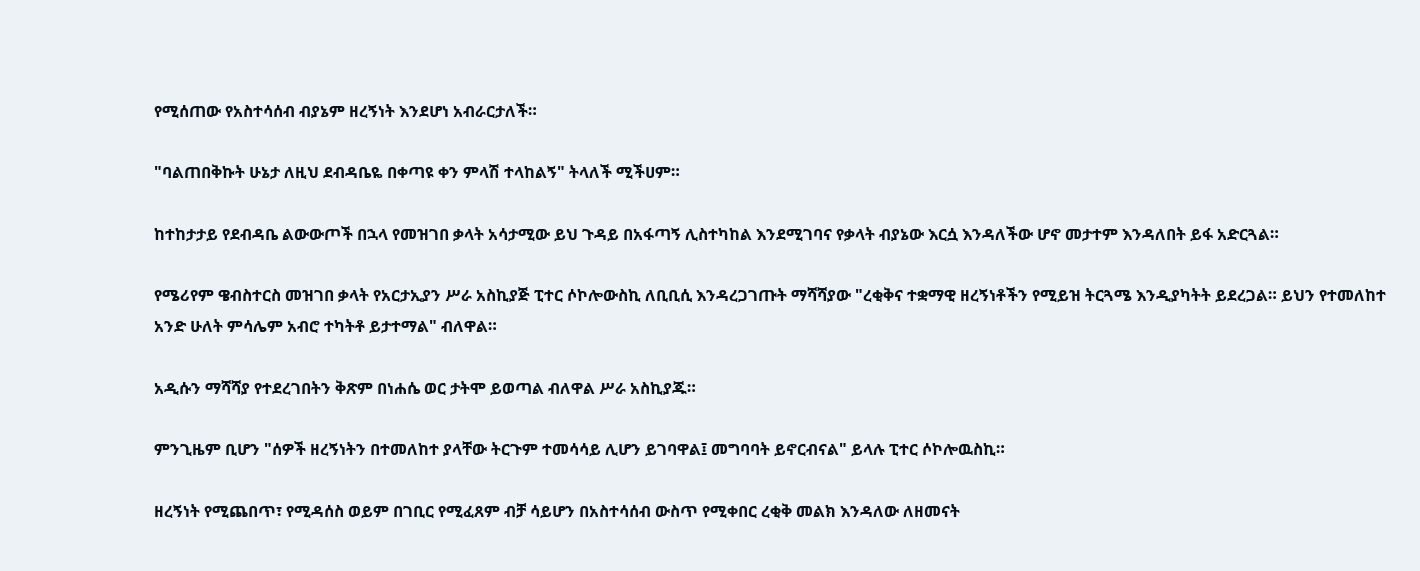የሚሰጠው የአስተሳሰብ ብያኔም ዘረኝነት እንደሆነ አብራርታለች።

"ባልጠበቅኩት ሁኔታ ለዚህ ደብዳቤዬ በቀጣዩ ቀን ምላሽ ተላከልኝ" ትላለች ሚችሀም።

ከተከታታይ የደብዳቤ ልውውጦች በኋላ የመዝገበ ቃላት አሳታሚው ይህ ጉዳይ በአፋጣኝ ሊስተካከል እንደሚገባና የቃላት ብያኔው እርሷ እንዳለችው ሆኖ መታተም እንዳለበት ይፋ አድርጓል።

የሜሪየም ዌብስተርስ መዝገበ ቃላት የአርታኢያን ሥራ አስኪያጅ ፒተር ሶኮሎውስኪ ለቢቢሲ እንዳረጋገጡት ማሻሻያው "ረቂቅና ተቋማዊ ዘረኝነቶችን የሚይዝ ትርጓሜ እንዲያካትት ይደረጋል። ይህን የተመለከተ አንድ ሁለት ምሳሌም አብሮ ተካትቶ ይታተማል" ብለዋል።

አዲሱን ማሻሻያ የተደረገበትን ቅጽም በነሐሴ ወር ታትሞ ይወጣል ብለዋል ሥራ አስኪያጁ።

ምንጊዜም ቢሆን "ሰዎች ዘረኝነትን በተመለከተ ያላቸው ትርጉም ተመሳሳይ ሊሆን ይገባዋል፤ መግባባት ይኖርብናል" ይላሉ ፒተር ሶኮሎዉስኪ።

ዘረኝነት የሚጨበጥ፣ የሚዳሰስ ወይም በገቢር የሚፈጸም ብቻ ሳይሆን በአስተሳሰብ ውስጥ የሚቀበር ረቂቅ መልክ እንዳለው ለዘመናት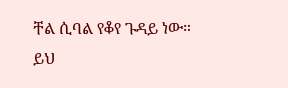ቸል ሲባል የቆየ ጉዳይ ነው። ይህ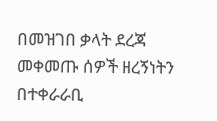በመዝገበ ቃላት ደረጃ መቀመጡ ሰዎች ዘረኝነትን በተቀራራቢ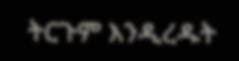ትርጉም እንዲረዱት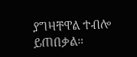ያግዛቸዋል ተብሎ ይጠበቃል።